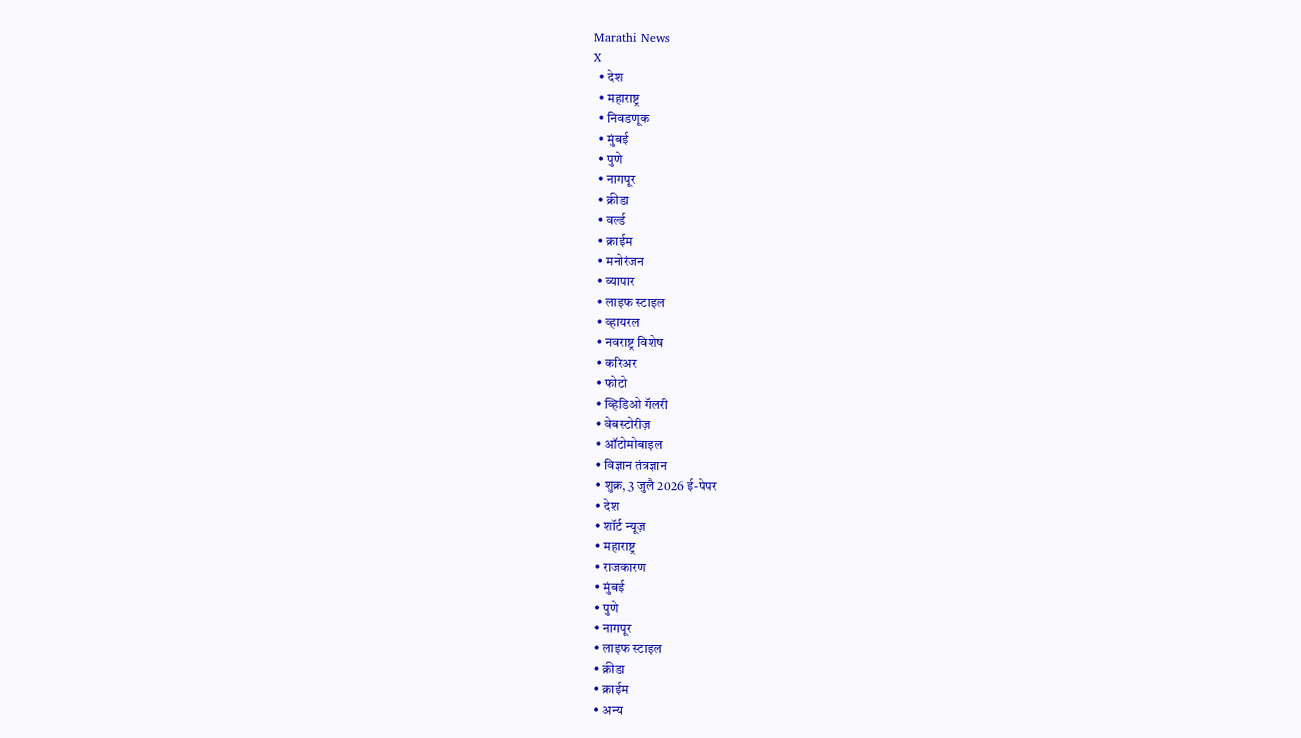Marathi News
X
  • देश
  • महाराष्ट्र
  • निवडणूक
  • मुंबई
  • पुणे
  • नागपूर
  • क्रीडा
  • वर्ल्ड
  • क्राईम
  • मनोरंजन
  • व्यापार
  • लाइफ स्टाइल
  • व्हायरल
  • नवराष्ट्र विशेष
  • करिअर
  • फोटो
  • व्हिडिओ गॅलरी
  • वेबस्टोरीज़
  • ऑटोमोबाइल
  • विज्ञान तंत्रज्ञान
  • शुक्र, 3 जुलै 2026 ई-पेपर
  • देश
  • शॉर्ट न्यूज़
  • महाराष्ट्र
  • राजकारण
  • मुंबई
  • पुणे
  • नागपूर
  • लाइफ स्टाइल
  • क्रीडा
  • क्राईम
  • अन्य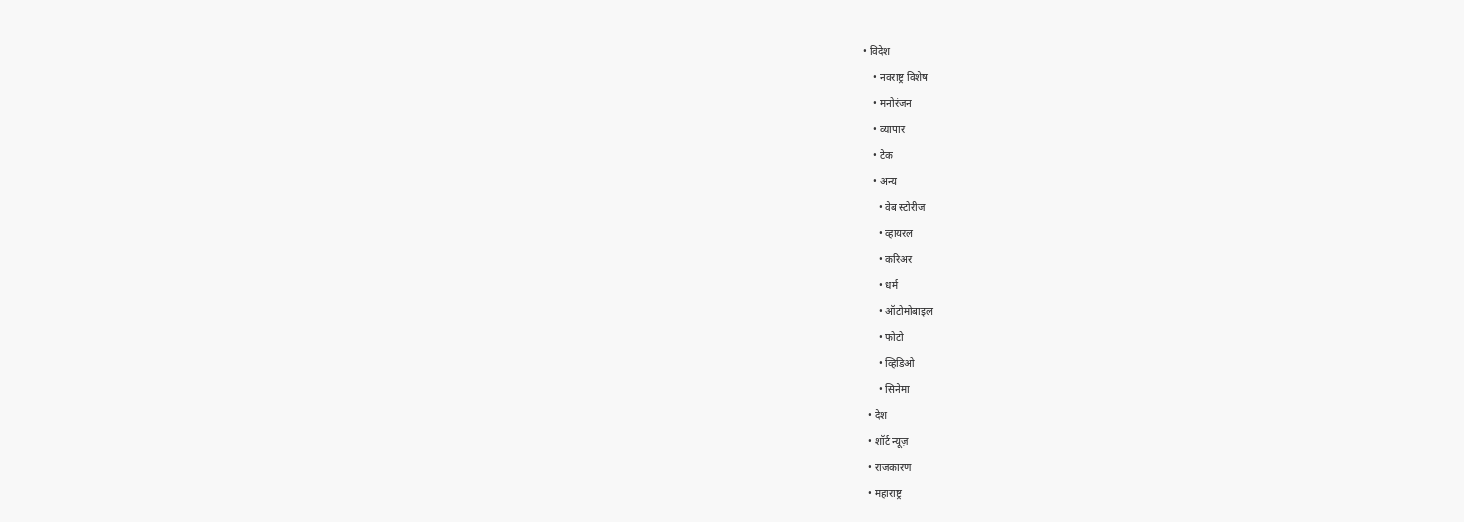• विदेश
    • नवराष्ट्र विशेष
    • मनोरंजन
    • व्यापार
    • टेक
    • अन्य
      • वेब स्टोरीज
      • व्हायरल
      • करिअर
      • धर्म
      • ऑटोमोबाइल
      • फोटो
      • व्हिडिओ
      • सिनेमा
  • देश
  • शॉर्ट न्यूज़
  • राजकारण
  • महाराष्ट्र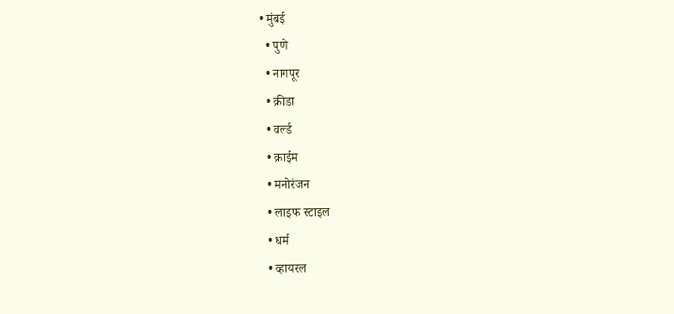• मुंबई
  • पुणे
  • नागपूर
  • क्रीडा
  • वर्ल्ड
  • क्राईम
  • मनोरंजन
  • लाइफ स्टाइल
  • धर्म
  • व्हायरल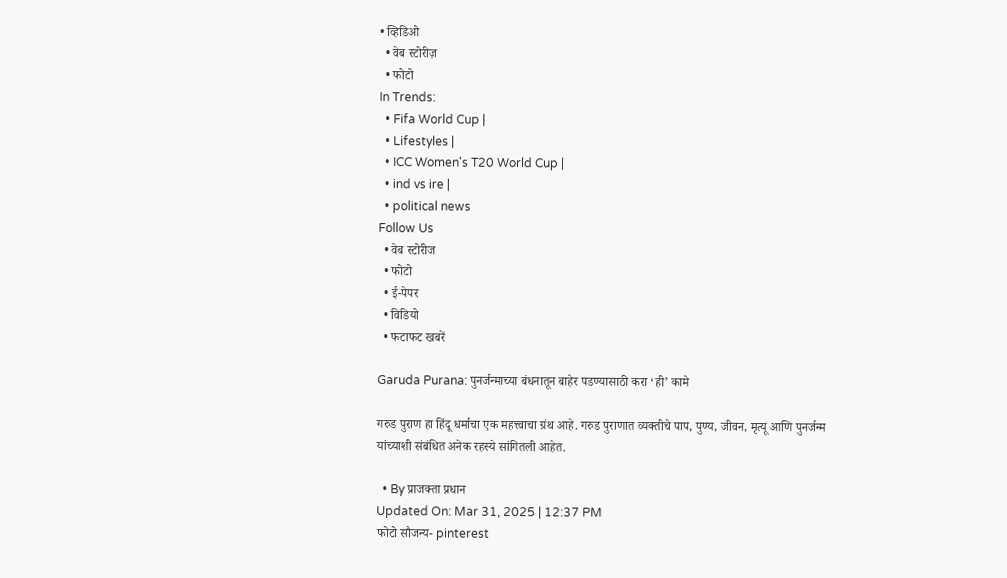• व्हिडिओ
  • वेब स्टोरीज़
  • फोटो
In Trends:
  • Fifa World Cup |
  • Lifestyles |
  • ICC Women's T20 World Cup |
  • ind vs ire |
  • political news
Follow Us
  • वेब स्टोरीज
  • फोटो
  • ई-पेपर
  • विडियो
  • फटाफट खबरें

Garuda Purana: पुनर्जन्माच्या बंधनातून बाहेर पडण्यासाठी करा ‘ही’ कामे

गरुड पुराण हा हिंदू धर्माचा एक महत्त्वाचा ग्रंथ आहे. गरुड पुराणात व्यक्तीचे पाप, पुण्य, जीवन, मृत्यू आणि पुनर्जन्म यांच्याशी संबंधित अनेक रहस्ये सांगितली आहेत.

  • By प्राजक्ता प्रधान
Updated On: Mar 31, 2025 | 12:37 PM
फोटो सौजन्य- pinterest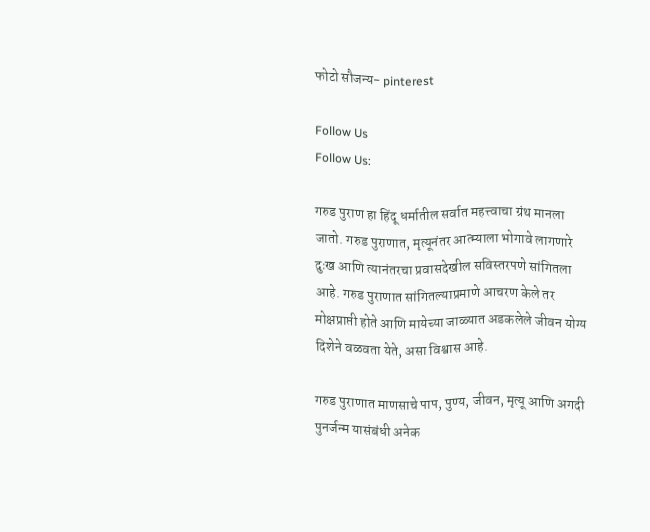फोटो सौजन्य- pinterest

Follow Us
Follow Us:

गरुड पुराण हा हिंदू धर्मातील सर्वात महत्त्वाचा ग्रंथ मानला जातो. गरुड पुराणात, मृत्यूनंतर आत्म्याला भोगावे लागणारे दुःख आणि त्यानंतरचा प्रवासदेखील सविस्तरपणे सांगितला आहे. गरुड पुराणात सांगितल्याप्रमाणे आचरण केले तर मोक्षप्राप्ती होते आणि मायेच्या जाळ्यात अडकलेले जीवन योग्य दिशेने वळवता येते, असा विश्वास आहे.

गरुड पुराणात माणसाचे पाप, पुण्य, जीवन, मृत्यू आणि अगदी पुनर्जन्म यासंबंधी अनेक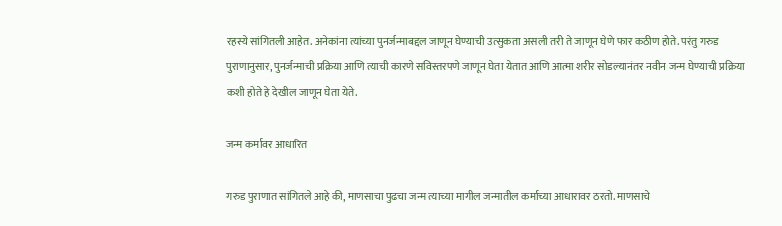रहस्ये सांगितली आहेत. अनेकांना त्यांच्या पुनर्जन्माबद्दल जाणून घेण्याची उत्सुकता असली तरी ते जाणून घेणे फार कठीण होते. परंतु गरुड पुराणानुसार, पुनर्जन्माची प्रक्रिया आणि त्याची कारणे सविस्तरपणे जाणून घेता येतात आणि आत्मा शरीर सोडल्यानंतर नवीन जन्म घेण्याची प्रक्रिया कशी होते हे देखील जाणून घेता येते.

जन्म कर्मावर आधारित

गरुड पुराणात सांगितले आहे की, माणसाचा पुढचा जन्म त्याच्या मागील जन्मातील कर्माच्या आधारावर ठरतो. माणसाचे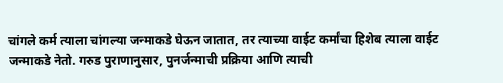चांगले कर्म त्याला चांगल्या जन्माकडे घेऊन जातात, तर त्याच्या वाईट कर्मांचा हिशेब त्याला वाईट जन्माकडे नेतो. गरुड पुराणानुसार, पुनर्जन्माची प्रक्रिया आणि त्याची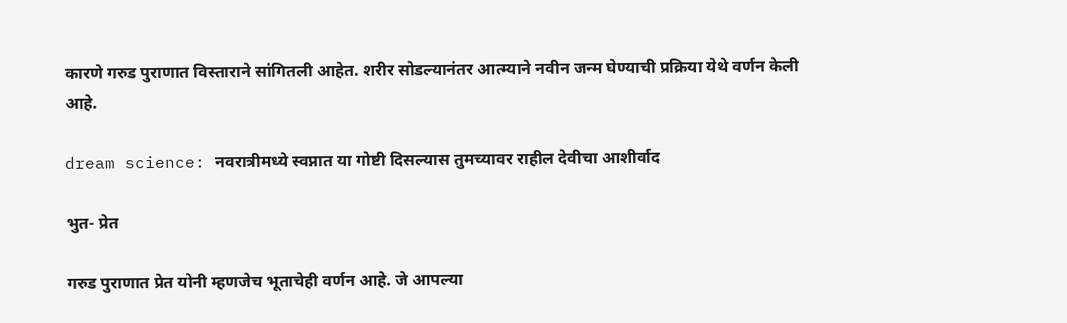कारणे गरुड पुराणात विस्ताराने सांगितली आहेत. शरीर सोडल्यानंतर आत्म्याने नवीन जन्म घेण्याची प्रक्रिया येथे वर्णन केली आहे.

dream science: नवरात्रीमध्ये स्वप्नात या गोष्टी दिसल्यास तुमच्यावर राहील देवीचा आशीर्वाद

भुत- प्रेत

गरुड पुराणात प्रेत योनी म्हणजेच भूताचेही वर्णन आहे. जे आपल्या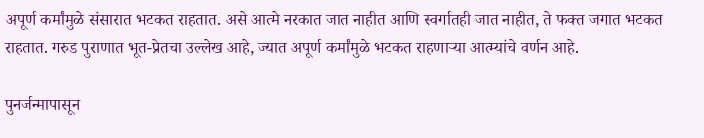अपूर्ण कर्मांमुळे संसारात भटकत राहतात. असे आत्मे नरकात जात नाहीत आणि स्वर्गातही जात नाहीत, ते फक्त जगात भटकत राहतात. गरुड पुराणात भूत-प्रेतचा उल्लेख आहे, ज्यात अपूर्ण कर्मांमुळे भटकत राहणाऱ्या आत्म्यांचे वर्णन आहे.

पुनर्जन्मापासून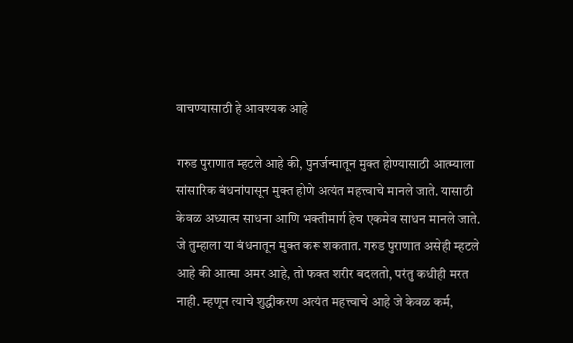वाचण्यासाठी हे आवश्यक आहे

गरुड पुराणात म्हटले आहे की, पुनर्जन्मातून मुक्त होण्यासाठी आत्म्याला सांसारिक बंधनांपासून मुक्त होणे अत्यंत महत्त्वाचे मानले जाते. यासाठी केवळ अध्यात्म साधना आणि भक्तीमार्ग हेच एकमेव साधन मानले जाते. जे तुम्हाला या बंधनातून मुक्त करू शकतात. गरुड पुराणात असेही म्हटले आहे की आत्मा अमर आहे, तो फक्त शरीर बदलतो, परंतु कधीही मरत नाही. म्हणून त्याचे शुद्धीकरण अत्यंत महत्त्वाचे आहे जे केवळ कर्म,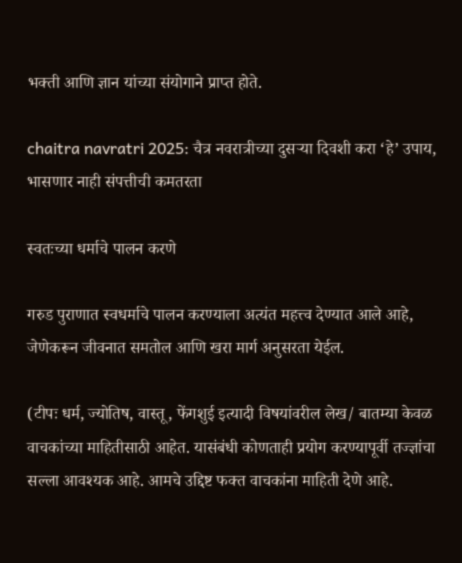भक्ती आणि ज्ञान यांच्या संयोगाने प्राप्त होते.

chaitra navratri 2025: चैत्र नवरात्रीच्या दुसऱ्या दिवशी करा ‘हे’ उपाय, भासणार नाही संपत्तीची कमतरता

स्वतःच्या धर्माचे पालन करणे

गरुड पुराणात स्वधर्माचे पालन करण्याला अत्यंत महत्त्व देण्यात आले आहे, जेणेकरून जीवनात समतोल आणि खरा मार्ग अनुसरता येईल.

(टीपः धर्म, ज्योतिष, वास्तू, फेंगशुई इत्यादी विषयांवरील लेख/ बातम्या केवळ वाचकांच्या माहितीसाठी आहेत. यासंबंधी कोणताही प्रयोग करण्यापूर्वी तज्ज्ञांचा सल्ला आवश्यक आहे. आमचे उद्दिष्ट फक्त वाचकांना माहिती देणे आहे.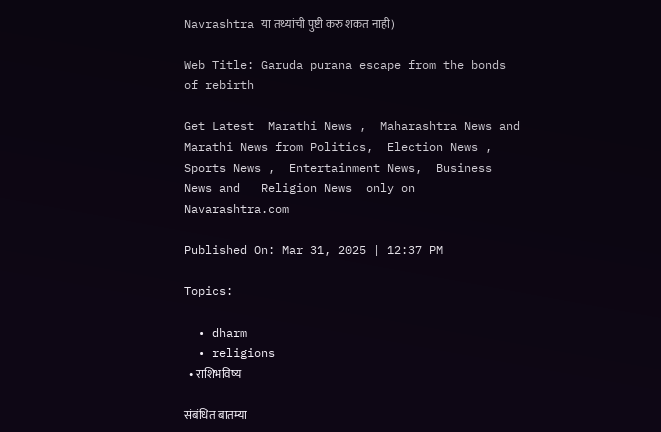Navrashtra या तथ्यांची पुष्टी करु शकत नाही)

Web Title: Garuda purana escape from the bonds of rebirth

Get Latest  Marathi News ,  Maharashtra News and  Marathi News from Politics,  Election News ,  Sports News ,  Entertainment News,  Business News and   Religion News  only on Navarashtra.com

Published On: Mar 31, 2025 | 12:37 PM

Topics:

  • dharm
  • religions
  • राशिभविष्य

संबंधित बातम्या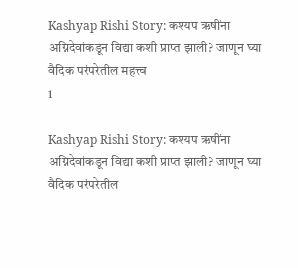Kashyap Rishi Story: कश्यप ऋषींना अग्निदेवांकडून विद्या कशी प्राप्त झाली? जाणून घ्या वैदिक परंपरेतील महत्त्व
1

Kashyap Rishi Story: कश्यप ऋषींना अग्निदेवांकडून विद्या कशी प्राप्त झाली? जाणून घ्या वैदिक परंपरेतील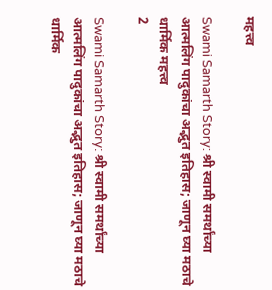महत्त्व

Swami Samarth Story: श्री स्वामी समर्थांच्या आत्मलिंग पादुकांचा अद्भुत इतिहास; जाणून घ्या मठाचे धार्मिक महत्त्व
2

Swami Samarth Story: श्री स्वामी समर्थांच्या आत्मलिंग पादुकांचा अद्भुत इतिहास; जाणून घ्या मठाचे धार्मिक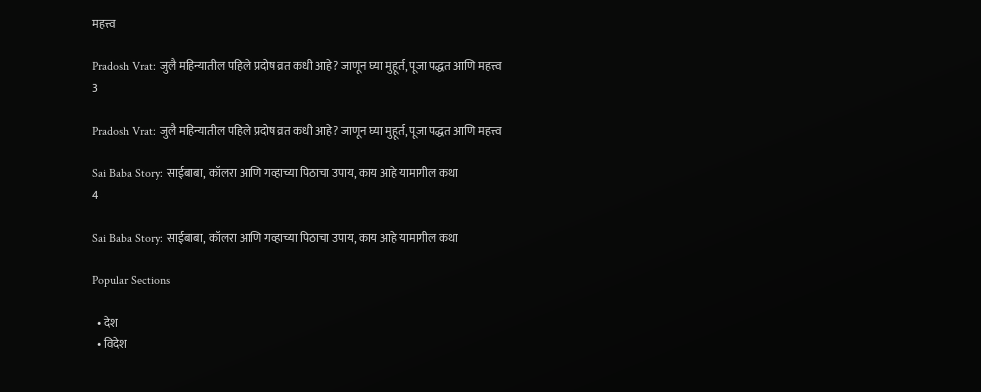महत्त्व

Pradosh Vrat: जुलै महिन्यातील पहिले प्रदोष व्रत कधी आहे? जाणून घ्या मुहूर्त, पूजा पद्धत आणि महत्त्व
3

Pradosh Vrat: जुलै महिन्यातील पहिले प्रदोष व्रत कधी आहे? जाणून घ्या मुहूर्त, पूजा पद्धत आणि महत्त्व

Sai Baba Story: साईबाबा, कॉलरा आणि गव्हाच्या पिठाचा उपाय, काय आहे यामागील कथा
4

Sai Baba Story: साईबाबा, कॉलरा आणि गव्हाच्या पिठाचा उपाय, काय आहे यामागील कथा

Popular Sections

  • देश
  • विदेश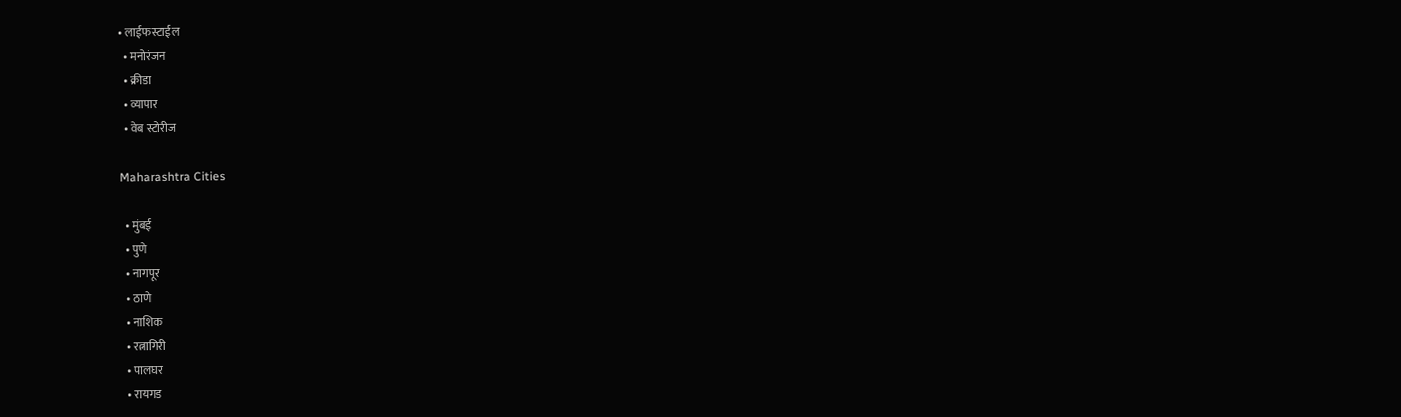• लाईफस्टाईल
  • मनोरंजन
  • क्रीडा
  • व्यापार
  • वेब स्टोरीज

Maharashtra Cities

  • मुंबई
  • पुणे
  • नागपूर
  • ठाणे
  • नाशिक
  • रत्नागिरी
  • पालघर
  • रायगड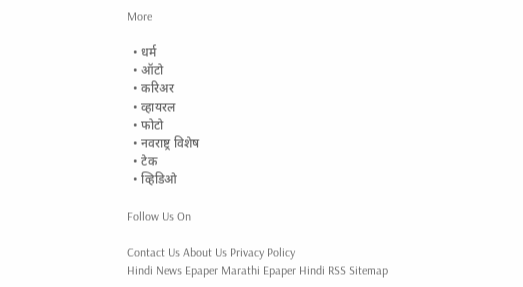More

  • धर्म
  • ऑटो
  • करिअर
  • व्हायरल
  • फोटो
  • नवराष्ट्र विशेष
  • टेक
  • व्हिडिओ

Follow Us On

Contact Us About Us Privacy Policy
Hindi News Epaper Marathi Epaper Hindi RSS Sitemap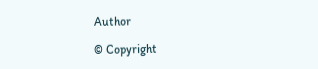Author

© Copyright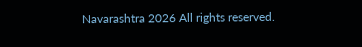Navarashtra 2026 All rights reserved.